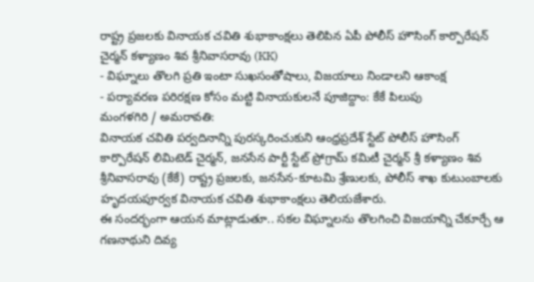రాష్ట్ర ప్రజలకు వినాయక చవితి శుభాకాంక్షలు తెలిపిన ఏపీ పోలీస్ హౌసింగ్ కార్పొరేషన్ చైర్మన్ కళ్యాణం శివ శ్రీనివాసరావు (KK)
- విఘ్నాలు తొలగి ప్రతి ఇంటా సుఖసంతోషాలు, విజయాలు నిండాలని ఆకాంక్ష
- పర్యావరణ పరిరక్షణ కోసం మట్టి వినాయకులనే పూజిద్దాం: కేకే పిలుపు
మంగళగిరి / అమరావతి:
వినాయక చవితి పర్వదినాన్ని పురస్కరించుకుని ఆంధ్రప్రదేశ్ స్టేట్ పోలీస్ హౌసింగ్ కార్పొరేషన్ లిమిటెడ్ చైర్మన్, జనసేన పార్టీ స్టేట్ ప్రోగ్రామ్ కమిటీ చైర్మన్ శ్రీ కళ్యాణం శివ శ్రీనివాసరావు (కేకే) రాష్ట్ర ప్రజలకు, జనసేన-కూటమి శ్రేణులకు, పోలీస్ శాఖ కుటుంబాలకు హృదయపూర్వక వినాయక చవితి శుభాకాంక్షలు తెలియజేశారు.
ఈ సందర్భంగా ఆయన మాట్లాడుతూ.. సకల విఘ్నాలను తొలగించి విజయాన్ని చేకూర్చే ఆ గణనాథుని దివ్య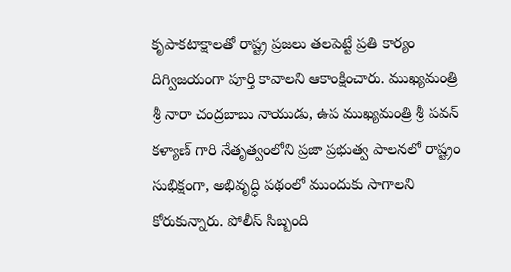కృపాకటాక్షాలతో రాష్ట్ర ప్రజలు తలపెట్టే ప్రతి కార్యం దిగ్విజయంగా పూర్తి కావాలని ఆకాంక్షించారు. ముఖ్యమంత్రి శ్రీ నారా చంద్రబాబు నాయుడు, ఉప ముఖ్యమంత్రి శ్రీ పవన్ కళ్యాణ్ గారి నేతృత్వంలోని ప్రజా ప్రభుత్వ పాలనలో రాష్ట్రం సుభిక్షంగా, అభివృద్ధి పథంలో ముందుకు సాగాలని కోరుకున్నారు. పోలీస్ సిబ్బంది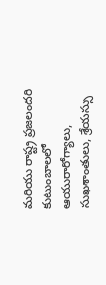మరియు రాష్ట్ర ప్రజలందరి కుటుంబాలలో ఆయురారోగ్యాలు, సుఖశాంతులు, శ్రేయస్సు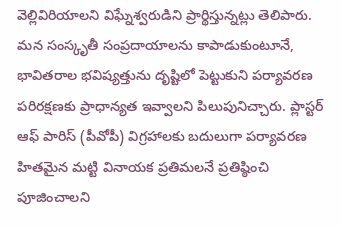వెల్లివిరియాలని విఘ్నేశ్వరుడిని ప్రార్థిస్తున్నట్లు తెలిపారు.
మన సంస్కృతీ సంప్రదాయాలను కాపాడుకుంటూనే, భావితరాల భవిష్యత్తును దృష్టిలో పెట్టుకుని పర్యావరణ పరిరక్షణకు ప్రాధాన్యత ఇవ్వాలని పిలుపునిచ్చారు. ప్లాస్టర్ ఆఫ్ పారిస్ (పీవోపీ) విగ్రహాలకు బదులుగా పర్యావరణ హితమైన మట్టి వినాయక ప్రతిమలనే ప్రతిష్ఠించి పూజించాలని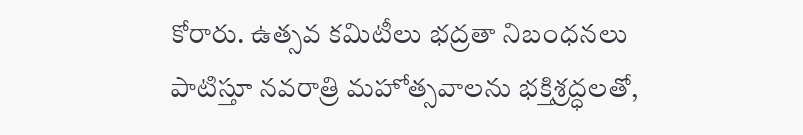కోరారు. ఉత్సవ కమిటీలు భద్రతా నిబంధనలు పాటిస్తూ నవరాత్రి మహోత్సవాలను భక్తిశ్రద్ధలతో,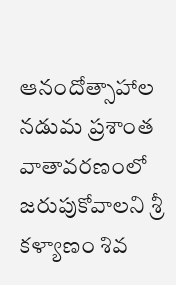ఆనందోత్సాహాల నడుమ ప్రశాంత వాతావరణంలో జరుపుకోవాలని శ్రీ కళ్యాణం శివ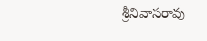శ్రీనివాసరావు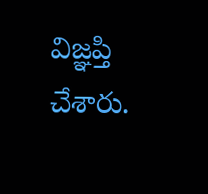విజ్ఞప్తి చేశారు.